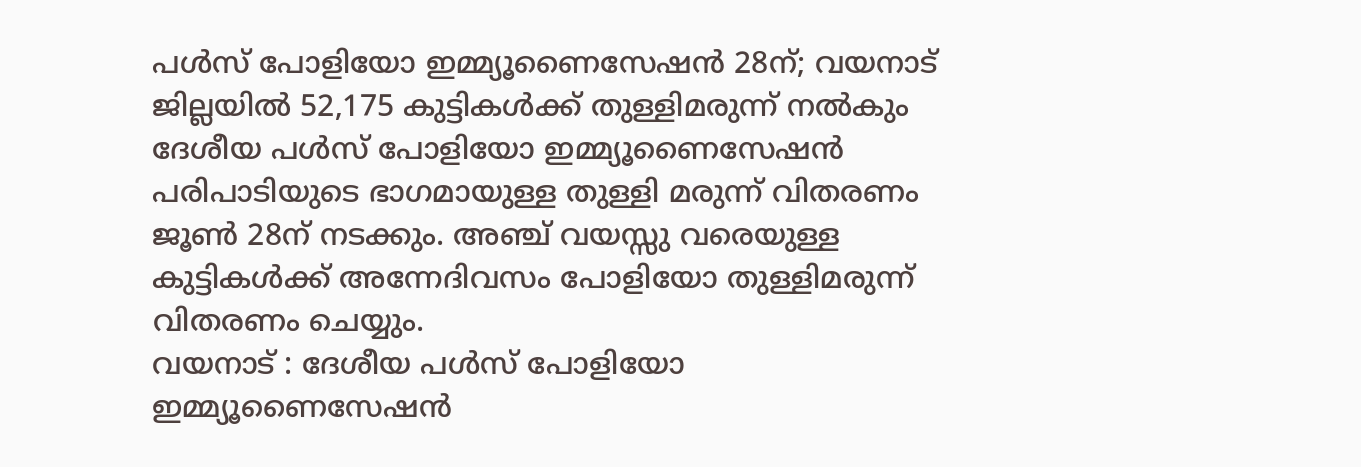പൾസ് പോളിയോ ഇമ്മ്യൂണൈസേഷൻ 28ന്; വയനാട് ജില്ലയിൽ 52,175 കുട്ടികൾക്ക് തുള്ളിമരുന്ന് നൽകും
ദേശീയ പൾസ് പോളിയോ ഇമ്മ്യൂണൈസേഷൻ പരിപാടിയുടെ ഭാഗമായുള്ള തുള്ളി മരുന്ന് വിതരണം ജൂൺ 28ന് നടക്കും. അഞ്ച് വയസ്സു വരെയുള്ള കുട്ടികൾക്ക് അന്നേദിവസം പോളിയോ തുള്ളിമരുന്ന് വിതരണം ചെയ്യും.
വയനാട് : ദേശീയ പൾസ് പോളിയോ ഇമ്മ്യൂണൈസേഷൻ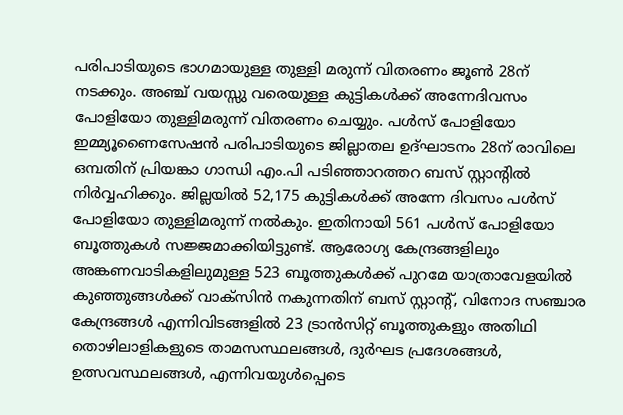പരിപാടിയുടെ ഭാഗമായുള്ള തുള്ളി മരുന്ന് വിതരണം ജൂൺ 28ന് നടക്കും. അഞ്ച് വയസ്സു വരെയുള്ള കുട്ടികൾക്ക് അന്നേദിവസം പോളിയോ തുള്ളിമരുന്ന് വിതരണം ചെയ്യും. പൾസ് പോളിയോ ഇമ്മ്യൂണൈസേഷൻ പരിപാടിയുടെ ജില്ലാതല ഉദ്ഘാടനം 28ന് രാവിലെ ഒമ്പതിന് പ്രിയങ്കാ ഗാന്ധി എം.പി പടിഞ്ഞാറത്തറ ബസ് സ്റ്റാന്റിൽ നിർവ്വഹിക്കും. ജില്ലയിൽ 52,175 കുട്ടികൾക്ക് അന്നേ ദിവസം പൾസ് പോളിയോ തുള്ളിമരുന്ന് നൽകും. ഇതിനായി 561 പൾസ് പോളിയോ ബൂത്തുകൾ സജ്ജമാക്കിയിട്ടുണ്ട്. ആരോഗ്യ കേന്ദ്രങ്ങളിലും അങ്കണവാടികളിലുമുള്ള 523 ബൂത്തുകൾക്ക് പുറമേ യാത്രാവേളയിൽ കുഞ്ഞുങ്ങൾക്ക് വാക്സിൻ നകുന്നതിന് ബസ് സ്റ്റാന്റ്, വിനോദ സഞ്ചാര കേന്ദ്രങ്ങൾ എന്നിവിടങ്ങളിൽ 23 ട്രാൻസിറ്റ് ബൂത്തുകളും അതിഥി തൊഴിലാളികളുടെ താമസസ്ഥലങ്ങൾ, ദുർഘട പ്രദേശങ്ങൾ, ഉത്സവസ്ഥലങ്ങൾ, എന്നിവയുൾപ്പെടെ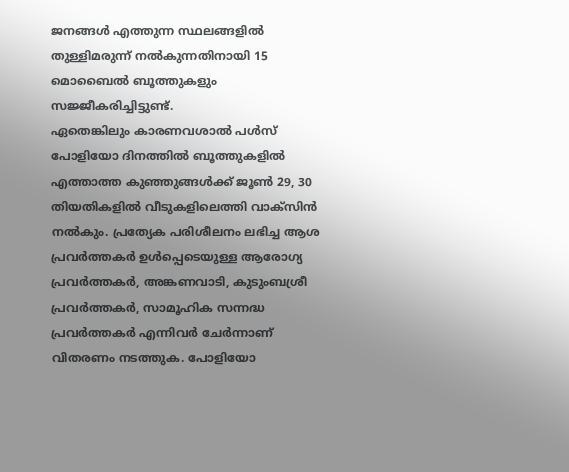ജനങ്ങൾ എത്തുന്ന സ്ഥലങ്ങളിൽ തുള്ളിമരുന്ന് നൽകുന്നതിനായി 15 മൊബൈൽ ബൂത്തുകളും സജ്ജീകരിച്ചിട്ടുണ്ട്.
ഏതെങ്കിലും കാരണവശാൽ പൾസ് പോളിയോ ദിനത്തിൽ ബൂത്തുകളിൽ എത്താത്ത കുഞ്ഞുങ്ങൾക്ക് ജൂൺ 29, 30 തിയതികളിൽ വീടുകളിലെത്തി വാക്സിൻ നൽകും. പ്രത്യേക പരിശീലനം ലഭിച്ച ആശ പ്രവർത്തകർ ഉൾപ്പെടെയുള്ള ആരോഗ്യ പ്രവർത്തകർ, അങ്കണവാടി, കുടുംബശ്രീ പ്രവർത്തകർ, സാമൂഹിക സന്നദ്ധ പ്രവർത്തകർ എന്നിവർ ചേർന്നാണ് വിതരണം നടത്തുക. പോളിയോ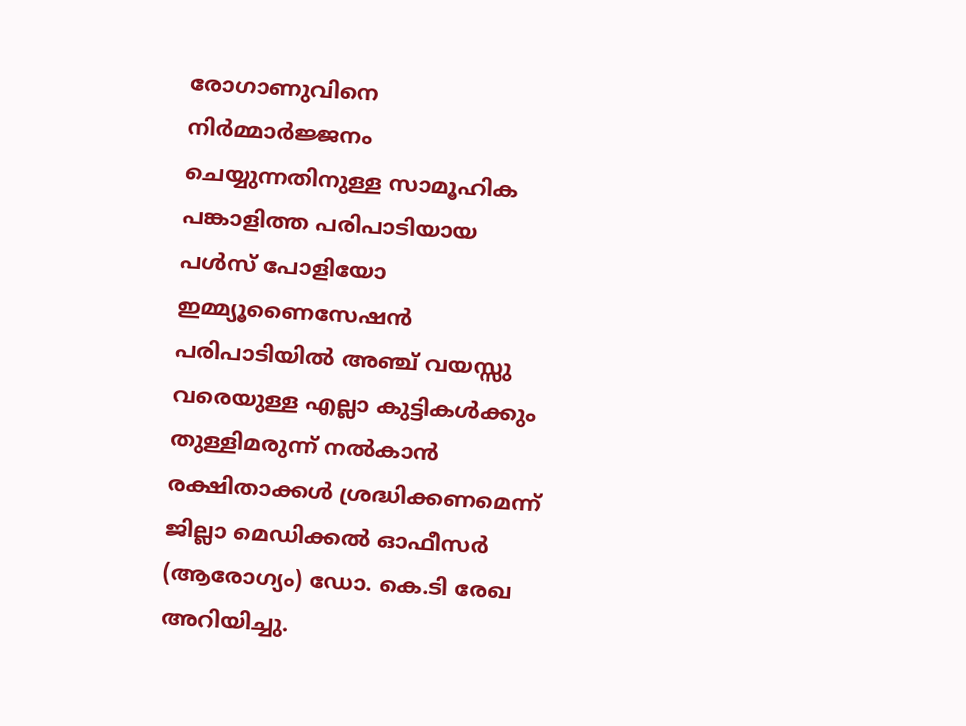രോഗാണുവിനെ നിർമ്മാർജ്ജനം ചെയ്യുന്നതിനുള്ള സാമൂഹിക പങ്കാളിത്ത പരിപാടിയായ പൾസ് പോളിയോ ഇമ്മ്യൂണൈസേഷൻ പരിപാടിയിൽ അഞ്ച് വയസ്സു വരെയുള്ള എല്ലാ കുട്ടികൾക്കും തുള്ളിമരുന്ന് നൽകാൻ രക്ഷിതാക്കൾ ശ്രദ്ധിക്കണമെന്ന് ജില്ലാ മെഡിക്കൽ ഓഫീസർ (ആരോഗ്യം) ഡോ. കെ.ടി രേഖ അറിയിച്ചു.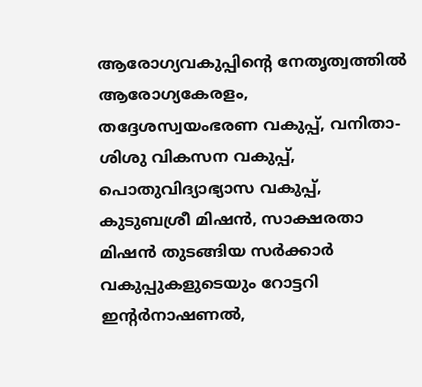ആരോഗ്യവകുപ്പിന്റെ നേതൃത്വത്തിൽ ആരോഗ്യകേരളം, തദ്ദേശസ്വയംഭരണ വകുപ്പ്, വനിതാ-ശിശു വികസന വകുപ്പ്, പൊതുവിദ്യാഭ്യാസ വകുപ്പ്, കുടുബശ്രീ മിഷൻ, സാക്ഷരതാ മിഷൻ തുടങ്ങിയ സർക്കാർ വകുപ്പുകളുടെയും റോട്ടറി ഇന്റർനാഷണൽ,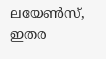ലയേൺസ്, ഇതര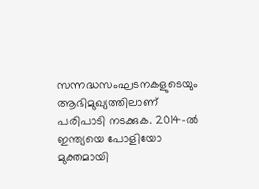സന്നദ്ധസംഘടനകളുടെയും ആഭിമുഖ്യത്തിലാണ് പരിപാടി നടക്കുക. 2014-ൽ ഇന്ത്യയെ പോളിയോ മുക്തമായി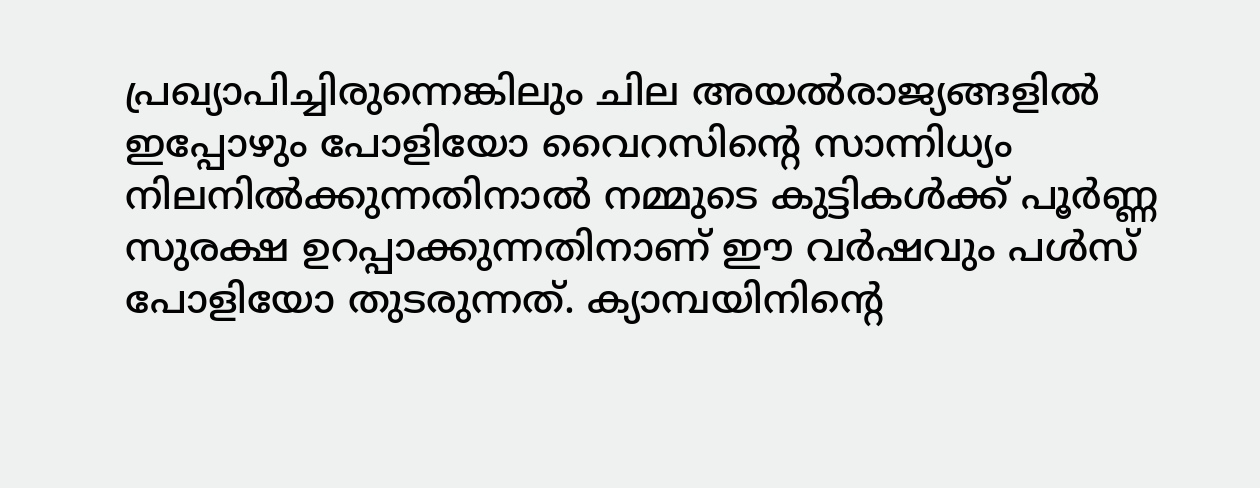പ്രഖ്യാപിച്ചിരുന്നെങ്കിലും ചില അയൽരാജ്യങ്ങളിൽ ഇപ്പോഴും പോളിയോ വൈറസിന്റെ സാന്നിധ്യം നിലനിൽക്കുന്നതിനാൽ നമ്മുടെ കുട്ടികൾക്ക് പൂർണ്ണ സുരക്ഷ ഉറപ്പാക്കുന്നതിനാണ് ഈ വർഷവും പൾസ് പോളിയോ തുടരുന്നത്. ക്യാമ്പയിനിന്റെ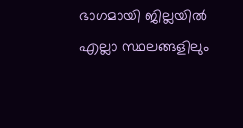ഭാഗമായി ജില്ലയിൽ എല്ലാ സ്ഥലങ്ങളിലും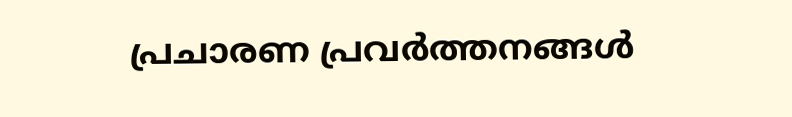പ്രചാരണ പ്രവർത്തനങ്ങൾ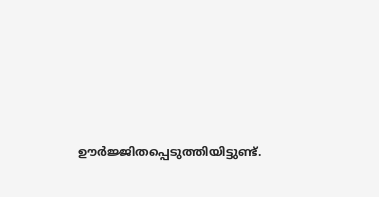ഊർജ്ജിതപ്പെടുത്തിയിട്ടുണ്ട്.